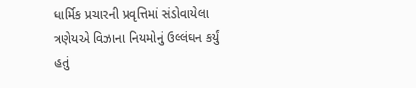ધાર્મિક પ્રચારની પ્રવૃત્તિમાં સંડોવાયેલા ત્રણેયએ વિઝાના નિયમોનું ઉલ્લંઘન કર્યું હતું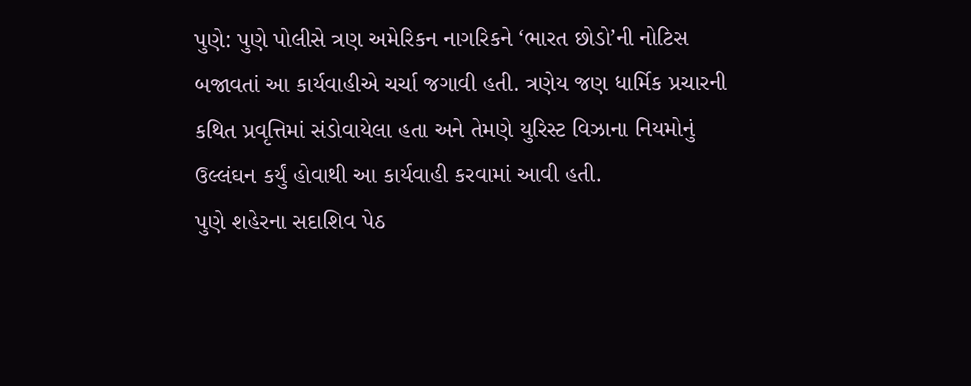પુણે: પુણે પોલીસે ત્રણ અમેરિકન નાગરિકને ‘ભારત છોડો’ની નોટિસ બજાવતાં આ કાર્યવાહીએ ચર્ચા જગાવી હતી. ત્રણેય જણ ધાર્મિક પ્રચારની કથિત પ્રવૃત્તિમાં સંડોવાયેલા હતા અને તેમણે યુરિસ્ટ વિઝાના નિયમોનું ઉલ્લંઘન કર્યું હોવાથી આ કાર્યવાહી કરવામાં આવી હતી.
પુણે શહેરના સદાશિવ પેઠ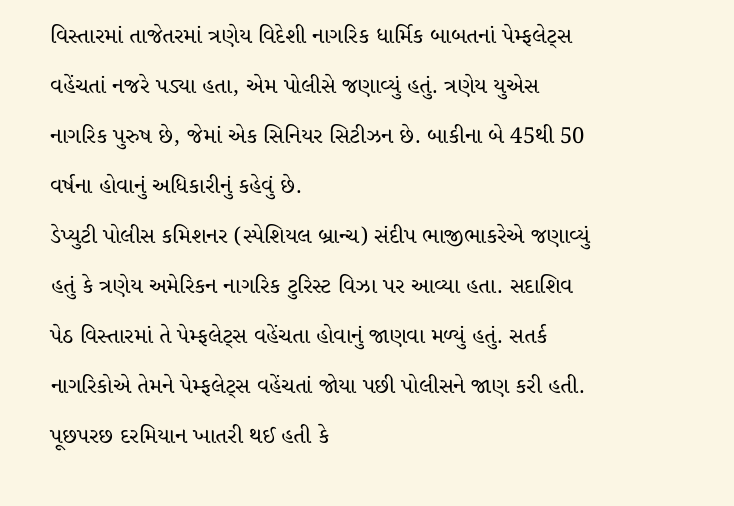વિસ્તારમાં તાજેતરમાં ત્રણેય વિદેશી નાગરિક ધાર્મિક બાબતનાં પેમ્ફલેટ્સ વહેંચતાં નજરે પડ્યા હતા, એમ પોલીસે જણાવ્યું હતું. ત્રણેય યુએસ નાગરિક પુરુષ છે, જેમાં એક સિનિયર સિટીઝન છે. બાકીના બે 45થી 50 વર્ષના હોવાનું અધિકારીનું કહેવું છે.
ડેપ્યુટી પોલીસ કમિશનર (સ્પેશિયલ બ્રાન્ચ) સંદીપ ભાજીભાકરેએ જણાવ્યું હતું કે ત્રણેય અમેરિકન નાગરિક ટુરિસ્ટ વિઝા પર આવ્યા હતા. સદાશિવ પેઠ વિસ્તારમાં તે પેમ્ફલેટ્સ વહેંચતા હોવાનું જાણવા મળ્યું હતું. સતર્ક નાગરિકોએ તેમને પેમ્ફલેટ્સ વહેંચતાં જોયા પછી પોલીસને જાણ કરી હતી.
પૂછપરછ દરમિયાન ખાતરી થઈ હતી કે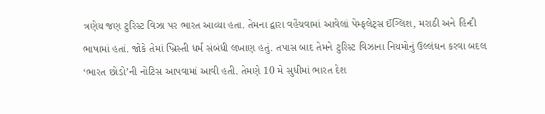ત્રણેય જણ ટુરિસ્ટ વિઝા પર ભારત આવ્યા હતા. તેમના દ્વારા વહેંચવામાં આવેલાં પેમ્ફલેટ્સ ઈંગ્લિશ, મરાઠી અને હિન્દી ભાષામાં હતાં. જોકે તેમાં ખ્રિસ્તી ધર્મ સંબંધી લખાણ હતું. તપાસ બાદ તેમને ટુરિસ્ટ વિઝાના નિયમોનું ઉલ્લંઘન કરવા બદલ ‘ભારત છોડો’ની નોટિસ આપવામાં આવી હતી. તેમણે 10 મે સુધીમાં ભારત દેશ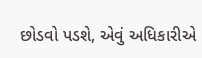છોડવો પડશે, એવું અધિકારીએ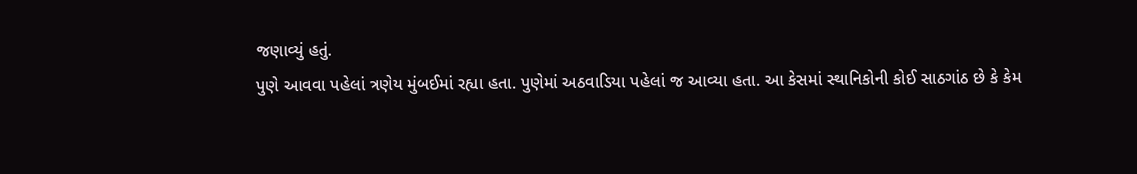જણાવ્યું હતું.
પુણે આવવા પહેલાં ત્રણેય મુંબઈમાં રહ્યા હતા. પુણેમાં અઠવાડિયા પહેલાં જ આવ્યા હતા. આ કેસમાં સ્થાનિકોની કોઈ સાઠગાંઠ છે કે કેમ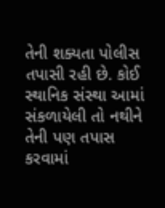તેની શક્યતા પોલીસ તપાસી રહી છે. કોઈ સ્થાનિક સંસ્થા આમાં સંકળાયેલી તો નથીને તેની પણ તપાસ કરવામાં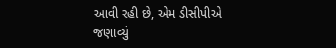આવી રહી છે, એમ ડીસીપીએ જણાવ્યું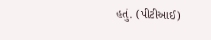હતું. (પીટીઆઈ)